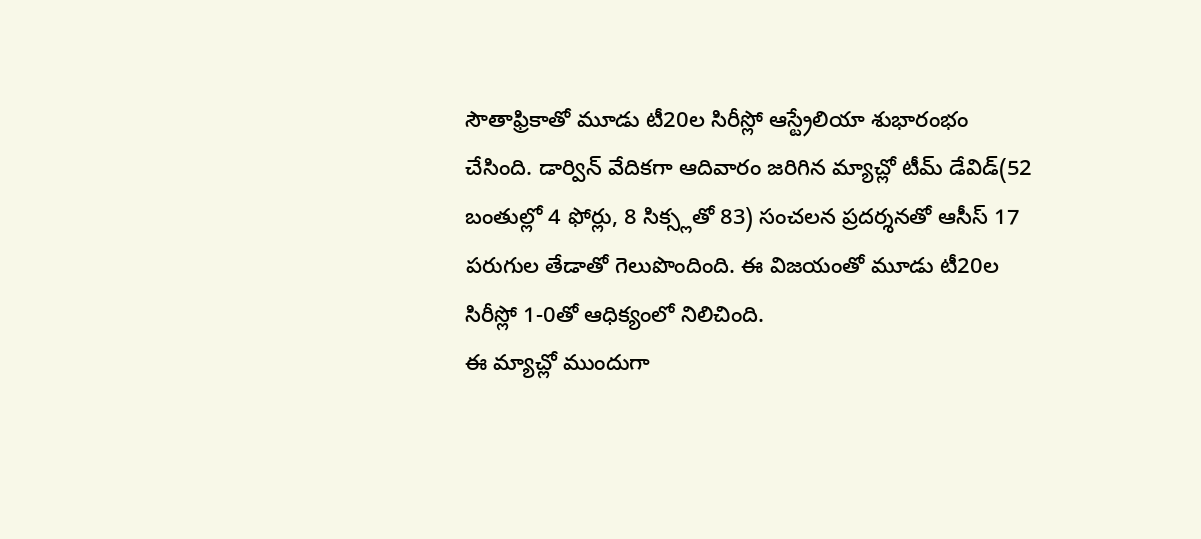సౌతాఫ్రికాతో మూడు టీ20ల సిరీస్లో ఆస్ట్రేలియా శుభారంభం చేసింది. డార్విన్ వేదికగా ఆదివారం జరిగిన మ్యాచ్లో టీమ్ డేవిడ్(52 బంతుల్లో 4 ఫోర్లు, 8 సిక్స్లతో 83) సంచలన ప్రదర్శనతో ఆసీస్ 17 పరుగుల తేడాతో గెలుపొందింది. ఈ విజయంతో మూడు టీ20ల సిరీస్లో 1-0తో ఆధిక్యంలో నిలిచింది.
ఈ మ్యాచ్లో ముందుగా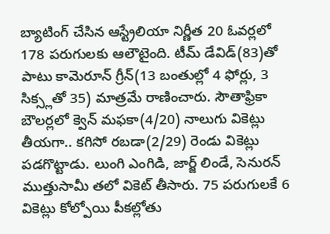బ్యాటింగ్ చేసిన ఆస్ట్రేలియా నిర్ణీత 20 ఓవర్లలో 178 పరుగులకు ఆలౌటైంది. టీమ్ డేవిడ్(83)తో పాటు కామెరూన్ గ్రీన్(13 బంతుల్లో 4 ఫోర్లు, 3 సిక్స్లతో 35) మాత్రమే రాణించారు. సౌతాఫ్రికా బౌలర్లలో క్వెన్ మఫకా(4/20) నాలుగు వికెట్లు తీయగా.. కగిసో రబడా(2/29) రెండు వికెట్లు పడగొట్టాడు. లుంగి ఎంగిడి, జార్జ్ లిండే, సెనురన్ ముత్తుసామీ తలో వికెట్ తీసారు. 75 పరుగులకే 6 వికెట్లు కోల్పోయి పీకల్లోతు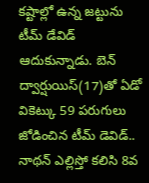కష్టాల్లో ఉన్న జట్టును టీమ్ డేవిడ్ ఆదుకున్నాడు. బెన్ ద్వార్షుయిస్(17)తో ఏడో వికెట్కు 59 పరుగులు జోడించిన టీమ్ డెవిడ్.. నాథన్ ఎల్లిస్తో కలిసి 8వ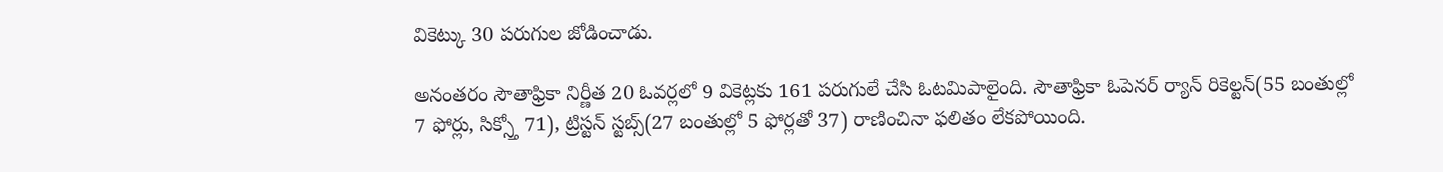వికెట్కు 30 పరుగుల జోడించాడు.

అనంతరం సౌతాఫ్రికా నిర్ణీత 20 ఓవర్లలో 9 వికెట్లకు 161 పరుగులే చేసి ఓటమిపాలైంది. సౌతాఫ్రికా ఓపెనర్ ర్యాన్ రికెల్టన్(55 బంతుల్లో 7 ఫోర్లు, సిక్స్తో 71), ట్రిస్టన్ స్టబ్స్(27 బంతుల్లో 5 ఫోర్లతో 37) రాణించినా ఫలితం లేకపోయింది.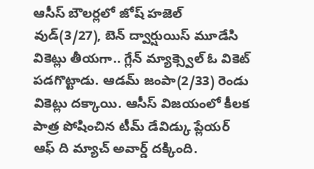ఆసీస్ బౌలర్లలో జోష్ హజెల్ వుడ్(3/27), బెన్ ద్వార్షుయిస్ మూడేసి వికెట్లు తీయగా.. గ్లేన్ మ్యాక్స్వెల్ ఓ వికెట్ పడగొట్టాడు. ఆడమ్ జంపా(2/33) రెండు వికెట్లు దక్కాయి. ఆసీస్ విజయంలో కీలక పాత్ర పోషించిన టీమ్ డేవిడ్కు ప్లేయర్ ఆఫ్ ది మ్యాచ్ అవార్డ్ దక్కింది.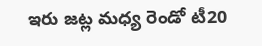ఇరు జట్ల మధ్య రెండో టీ20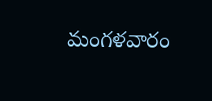మంగళవారం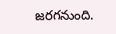జరగనుంది.